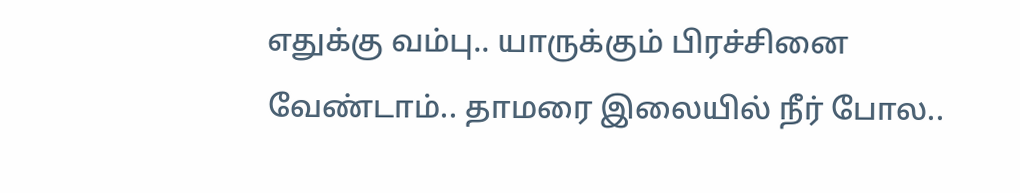எதுக்கு வம்பு.. யாருக்கும் பிரச்சினை வேண்டாம்.. தாமரை இலையில் நீர் போல..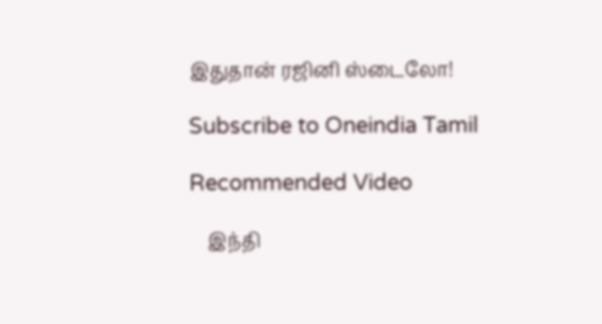இதுதான் ரஜினி ஸ்டைலோ!

Subscribe to Oneindia Tamil

Recommended Video

    இந்தி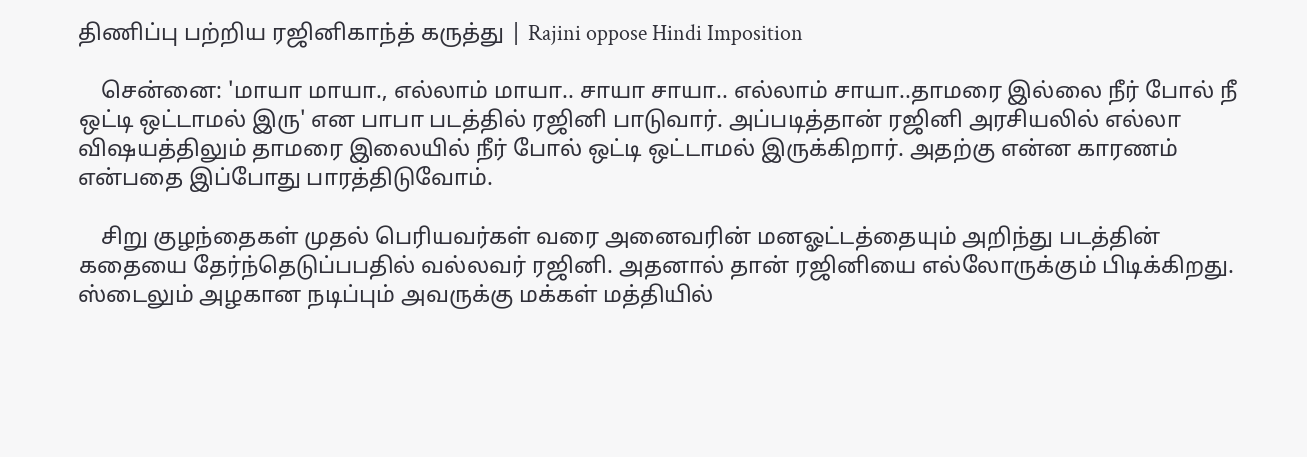திணிப்பு பற்றிய ரஜினிகாந்த் கருத்து | Rajini oppose Hindi Imposition

    சென்னை: 'மாயா மாயா., எல்லாம் மாயா.. சாயா சாயா.. எல்லாம் சாயா..தாமரை இல்லை நீர் போல் நீ ஒட்டி ஒட்டாமல் இரு' என பாபா படத்தில் ரஜினி பாடுவார். அப்படித்தான் ரஜினி அரசியலில் எல்லா விஷயத்திலும் தாமரை இலையில் நீர் போல் ஒட்டி ஒட்டாமல் இருக்கிறார். அதற்கு என்ன காரணம் என்பதை இப்போது பாரத்திடுவோம்.

    சிறு குழந்தைகள் முதல் பெரியவர்கள் வரை அனைவரின் மனஓட்டத்தையும் அறிந்து படத்தின் கதையை தேர்ந்தெடுப்பபதில் வல்லவர் ரஜினி. அதனால் தான் ரஜினியை எல்லோருக்கும் பிடிக்கிறது. ஸ்டைலும் அழகான நடிப்பும் அவருக்கு மக்கள் மத்தியில்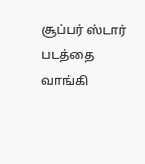சூப்பர் ஸ்டார் படத்தை வாங்கி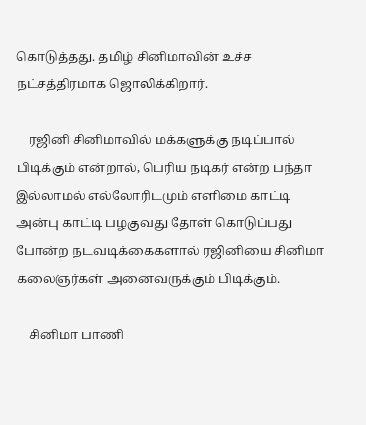கொடுத்தது. தமிழ் சினிமாவின் உச்ச நட்சத்திரமாக ஜொலிக்கிறார்.

    ரஜினி சினிமாவில் மக்களுக்கு நடிப்பால் பிடிக்கும் என்றால், பெரிய நடிகர் என்ற பந்தா இல்லாமல் எல்லோரிடமும் எளிமை காட்டி அன்பு காட்டி பழகுவது தோள் கொடுப்பது போன்ற நடவடிக்கைகளால் ரஜினியை சினிமா கலைஞர்கள் அனைவருக்கும் பிடிக்கும்.

    சினிமா பாணி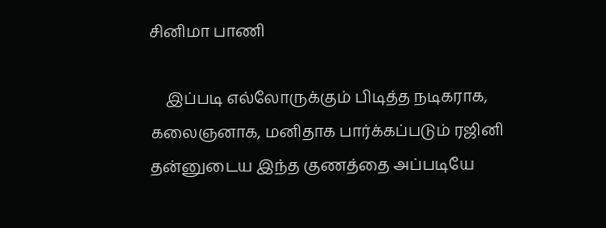சினிமா பாணி

    இப்படி எல்லோருக்கும் பிடித்த நடிகராக, கலைஞனாக, மனிதாக பார்க்கப்படும் ரஜினி தன்னுடைய இந்த குணத்தை அப்படியே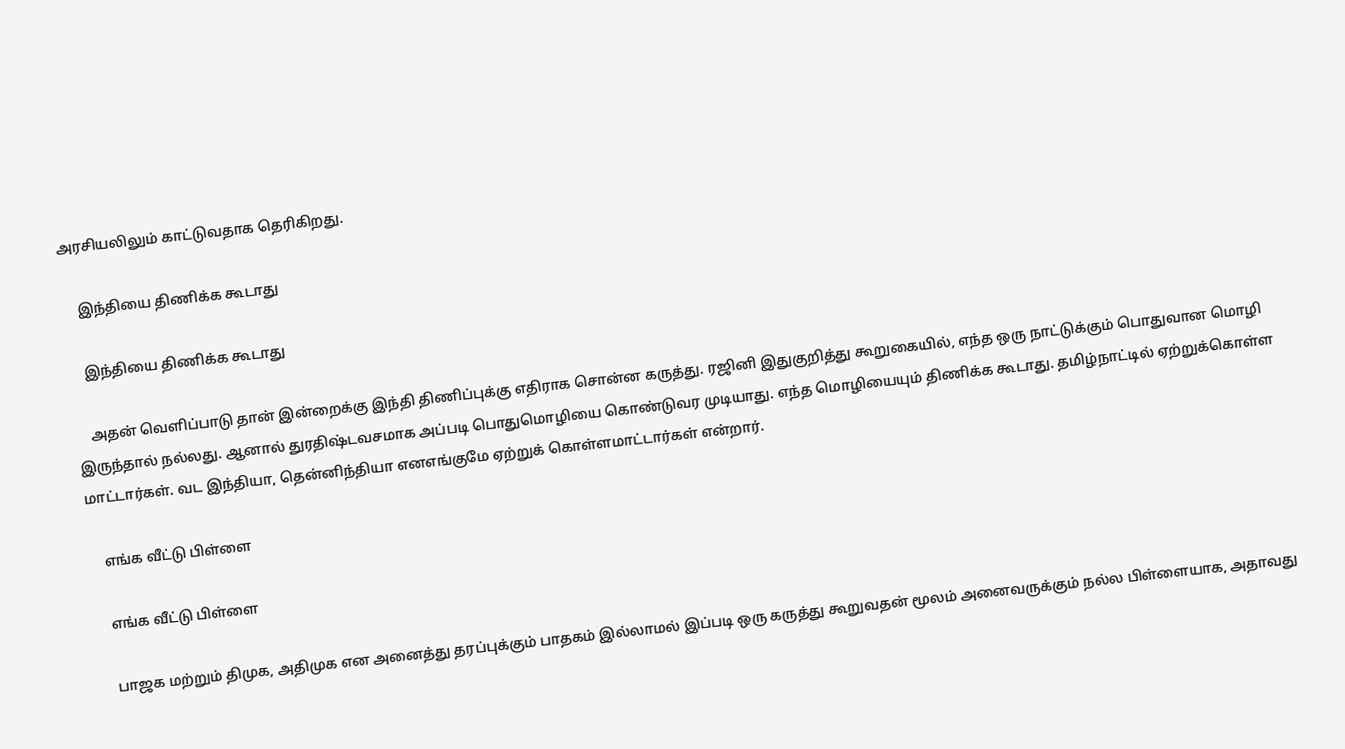அரசியலிலும் காட்டுவதாக தெரிகிறது.

    இந்தியை திணிக்க கூடாது

    இந்தியை திணிக்க கூடாது

    அதன் வெளிப்பாடு தான் இன்றைக்கு இந்தி திணிப்புக்கு எதிராக சொன்ன கருத்து. ரஜினி இதுகுறித்து கூறுகையில், எந்த ஒரு நாட்டுக்கும் பொதுவான மொழி இருந்தால் நல்லது. ஆனால் துரதிஷ்டவசமாக அப்படி பொதுமொழியை கொண்டுவர முடியாது. எந்த மொழியையும் திணிக்க கூடாது. தமிழ்நாட்டில் ஏற்றுக்கொள்ள மாட்டார்கள். வட இந்தியா, தென்னிந்தியா எனஎங்குமே ஏற்றுக் கொள்ளமாட்டார்கள் என்றார்.

    எங்க வீட்டு பிள்ளை

    எங்க வீட்டு பிள்ளை

    பாஜக மற்றும் திமுக, அதிமுக என அனைத்து தரப்புக்கும் பாதகம் இல்லாமல் இப்படி ஒரு கருத்து கூறுவதன் மூலம் அனைவருக்கும் நல்ல பிள்ளையாக, அதாவது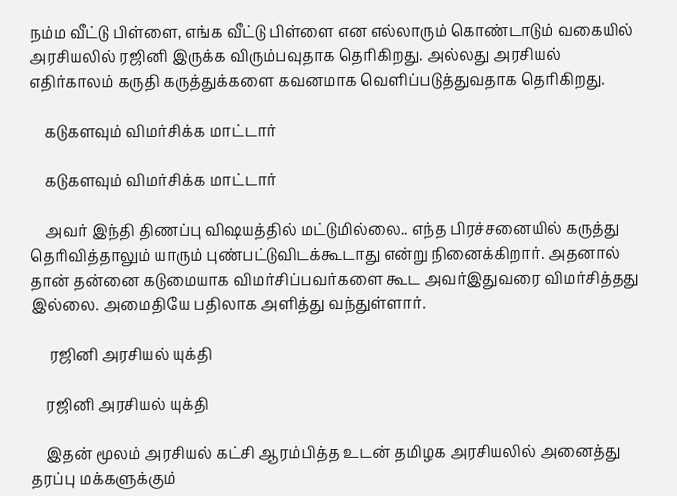நம்ம வீட்டு பிள்ளை, எங்க வீட்டு பிள்ளை என எல்லாரும் கொண்டாடும் வகையில் அரசியலில் ரஜினி இருக்க விரும்பவுதாக தெரிகிறது. அல்லது அரசியல் எதிர்காலம் கருதி கருத்துக்களை கவனமாக வெளிப்படுத்துவதாக தெரிகிறது.

    கடுகளவும் விமர்சிக்க மாட்டார்

    கடுகளவும் விமர்சிக்க மாட்டார்

    அவர் இந்தி திணப்பு விஷயத்தில் மட்டுமில்லை.. எந்த பிரச்சனையில் கருத்து தெரிவித்தாலும் யாரும் புண்பட்டுவிடக்கூடாது என்று நினைக்கிறார். அதனால் தான் தன்னை கடுமையாக விமர்சிப்பவர்களை கூட அவர்இதுவரை விமர்சித்தது இல்லை. அமைதியே பதிலாக அளித்து வந்துள்ளார்.

     ரஜினி அரசியல் யுக்தி

    ரஜினி அரசியல் யுக்தி

    இதன் மூலம் அரசியல் கட்சி ஆரம்பித்த உடன் தமிழக அரசியலில் அனைத்து தரப்பு மக்களுக்கும்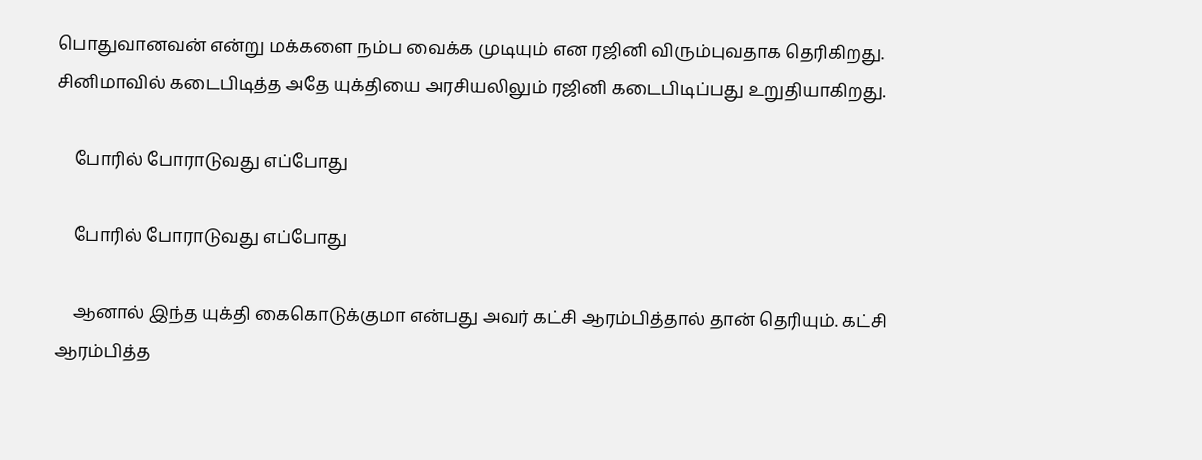பொதுவானவன் என்று மக்களை நம்ப வைக்க முடியும் என ரஜினி விரும்புவதாக தெரிகிறது. சினிமாவில் கடைபிடித்த அதே யுக்தியை அரசியலிலும் ரஜினி கடைபிடிப்பது உறுதியாகிறது.

    போரில் போராடுவது எப்போது

    போரில் போராடுவது எப்போது

    ஆனால் இந்த யுக்தி கைகொடுக்குமா என்பது அவர் கட்சி ஆரம்பித்தால் தான் தெரியும். கட்சி ஆரம்பித்த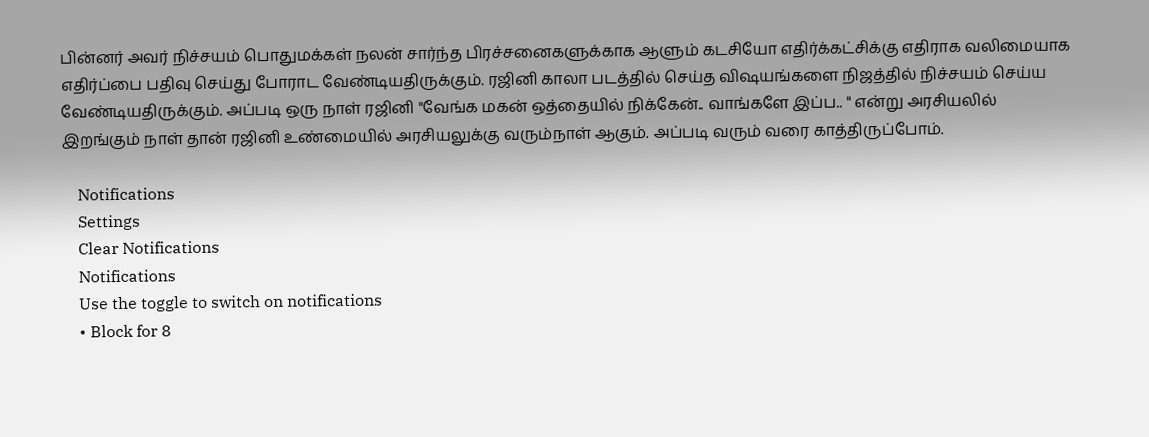பின்னர் அவர் நிச்சயம் பொதுமக்கள் நலன் சார்ந்த பிரச்சனைகளுக்காக ஆளும் கடசியோ எதிர்க்கட்சிக்கு எதிராக வலிமையாக எதிர்ப்பை பதிவு செய்து போராட வேண்டியதிருக்கும். ரஜினி காலா படத்தில் செய்த விஷயங்களை நிஜத்தில் நிச்சயம் செய்ய வேண்டியதிருக்கும். அப்படி ஒரு நாள் ரஜினி "வேங்க மகன் ஒத்தையில் நிக்கேன்.. வாங்களே இப்ப.. " என்று அரசியலில் இறங்கும் நாள் தான் ரஜினி உண்மையில் அரசியலுக்கு வரும்நாள் ஆகும். அப்படி வரும் வரை காத்திருப்போம்.

    Notifications
    Settings
    Clear Notifications
    Notifications
    Use the toggle to switch on notifications
    • Block for 8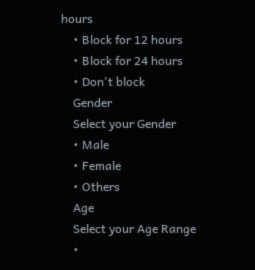hours
    • Block for 12 hours
    • Block for 24 hours
    • Don't block
    Gender
    Select your Gender
    • Male
    • Female
    • Others
    Age
    Select your Age Range
    •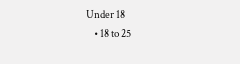Under 18
    • 18 to 25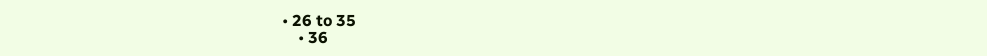• 26 to 35
    • 36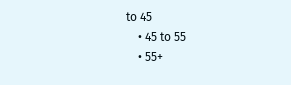to 45
    • 45 to 55
    • 55+